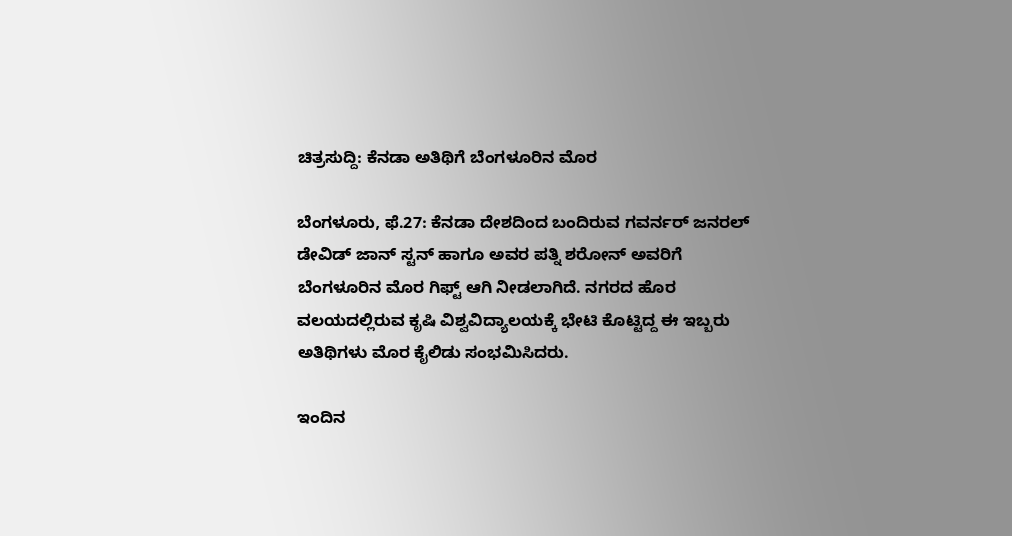ಚಿತ್ರಸುದ್ದಿ: ಕೆನಡಾ ಅತಿಥಿಗೆ ಬೆಂಗಳೂರಿನ ಮೊರ

ಬೆಂಗಳೂರು, ಫೆ.27: ಕೆನಡಾ ದೇಶದಿಂದ ಬಂದಿರುವ ಗವರ್ನರ್ ಜನರಲ್ ಡೇವಿಡ್ ಜಾನ್ ಸ್ಟನ್ ಹಾಗೂ ಅವರ ಪತ್ನಿ ಶರೋನ್ ಅವರಿಗೆ ಬೆಂಗಳೂರಿನ ಮೊರ ಗಿಫ್ಟ್ ಆಗಿ ನೀಡಲಾಗಿದೆ. ನಗರದ ಹೊರ ವಲಯದಲ್ಲಿರುವ ಕೃಷಿ ವಿಶ್ವವಿದ್ಯಾಲಯಕ್ಕೆ ಭೇಟಿ ಕೊಟ್ಟಿದ್ದ ಈ ಇಬ್ಬರು ಅತಿಥಿಗಳು ಮೊರ ಕೈಲಿಡು ಸಂಭಮಿಸಿದರು.

ಇಂದಿನ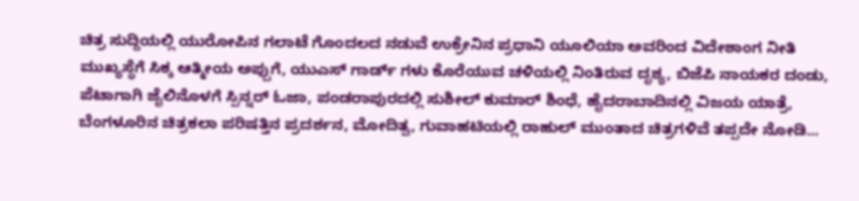ಚಿತ್ರ ಸುದ್ದಿಯಲ್ಲಿ ಯುರೋಪಿನ ಗಲಾಟೆ ಗೊಂದಲದ ನಡುವೆ ಉಕ್ರೇನಿನ ಪ್ರಧಾನಿ ಯೂಲಿಯಾ ಅವರಿಂದ ವಿದೇಶಾಂಗ ನೀತಿ ಮುಖ್ಯಸ್ಥೆಗೆ ಸಿಕ್ಕ ಆತ್ಮೀಯ ಅಪ್ಪುಗೆ, ಯುಎಸ್ ಗಾರ್ಡ್ ಗಳು ಕೊರೆಯುವ ಚಳಿಯಲ್ಲಿ ನಿಂತಿರುವ ದೃಶ್ಯ, ಬಿಜೆಪಿ ನಾಯಕರ ದಂಡು, ಪೆಟಾಗಾಗಿ ಜೈಲಿನೊಳಗೆ ಸ್ಪಿನ್ನರ್ ಓಜಾ, ಪಂಡರಾಪುರದಲ್ಲಿ ಸುಶೀಲ್ ಕುಮಾರ್ ಶಿಂಧೆ, ಹೈದರಾಬಾದಿನಲ್ಲಿ ವಿಜಯ ಯಾತ್ರೆ, ಬೆಂಗಳೂರಿನ ಚಿತ್ರಕಲಾ ಪರಿಷತ್ತಿನ ಪ್ರದರ್ಶನ, ಮೋದಿತ್ವ, ಗುವಾಹಟಿಯಲ್ಲಿ ರಾಹುಲ್ ಮುಂತಾದ ಚಿತ್ರಗಳಿವೆ ತಪ್ಪದೇ ನೋಡಿ...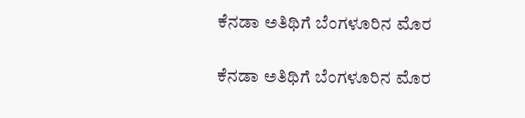ಕೆನಡಾ ಅತಿಥಿಗೆ ಬೆಂಗಳೂರಿನ ಮೊರ

ಕೆನಡಾ ಅತಿಥಿಗೆ ಬೆಂಗಳೂರಿನ ಮೊರ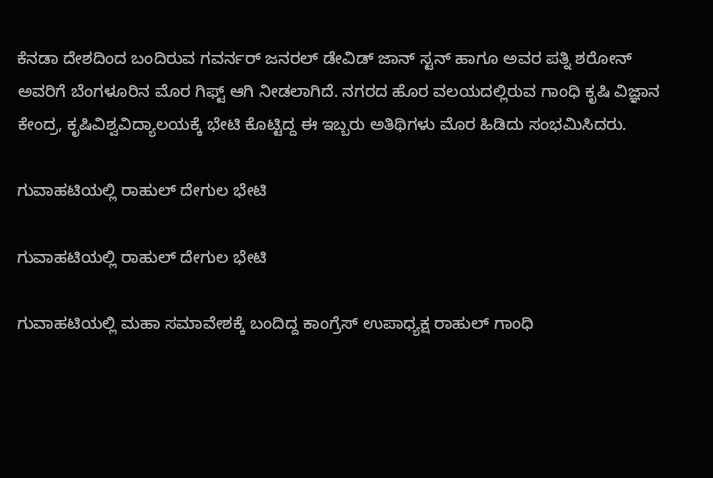ಕೆನಡಾ ದೇಶದಿಂದ ಬಂದಿರುವ ಗವರ್ನರ್ ಜನರಲ್ ಡೇವಿಡ್ ಜಾನ್ ಸ್ಟನ್ ಹಾಗೂ ಅವರ ಪತ್ನಿ ಶರೋನ್ ಅವರಿಗೆ ಬೆಂಗಳೂರಿನ ಮೊರ ಗಿಫ್ಟ್ ಆಗಿ ನೀಡಲಾಗಿದೆ. ನಗರದ ಹೊರ ವಲಯದಲ್ಲಿರುವ ಗಾಂಧಿ ಕೃಷಿ ವಿಜ್ಞಾನ ಕೇಂದ್ರ, ಕೃಷಿವಿಶ್ವವಿದ್ಯಾಲಯಕ್ಕೆ ಭೇಟಿ ಕೊಟ್ಟಿದ್ದ ಈ ಇಬ್ಬರು ಅತಿಥಿಗಳು ಮೊರ ಹಿಡಿದು ಸಂಭಮಿಸಿದರು.

ಗುವಾಹಟಿಯಲ್ಲಿ ರಾಹುಲ್ ದೇಗುಲ ಭೇಟಿ

ಗುವಾಹಟಿಯಲ್ಲಿ ರಾಹುಲ್ ದೇಗುಲ ಭೇಟಿ

ಗುವಾಹಟಿಯಲ್ಲಿ ಮಹಾ ಸಮಾವೇಶಕ್ಕೆ ಬಂದಿದ್ದ ಕಾಂಗ್ರೆಸ್ ಉಪಾಧ್ಯಕ್ಷ ರಾಹುಲ್ ಗಾಂಧಿ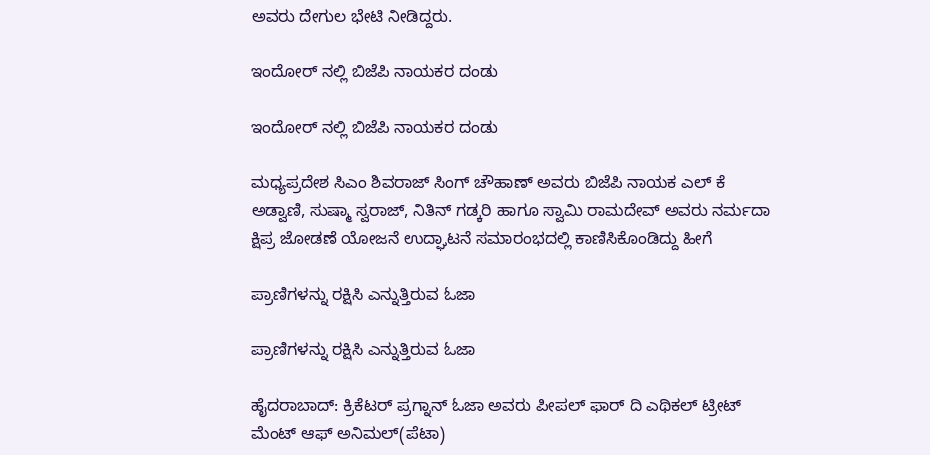ಅವರು ದೇಗುಲ ಭೇಟಿ ನೀಡಿದ್ದರು.

ಇಂದೋರ್ ನಲ್ಲಿ ಬಿಜೆಪಿ ನಾಯಕರ ದಂಡು

ಇಂದೋರ್ ನಲ್ಲಿ ಬಿಜೆಪಿ ನಾಯಕರ ದಂಡು

ಮಧ್ಯಪ್ರದೇಶ ಸಿಎಂ ಶಿವರಾಜ್ ಸಿಂಗ್ ಚೌಹಾಣ್ ಅವರು ಬಿಜೆಪಿ ನಾಯಕ ಎಲ್ ಕೆ ಅಡ್ವಾಣಿ, ಸುಷ್ಮಾ ಸ್ವರಾಜ್, ನಿತಿನ್ ಗಡ್ಕರಿ ಹಾಗೂ ಸ್ವಾಮಿ ರಾಮದೇವ್ ಅವರು ನರ್ಮದಾ ಕ್ಷಿಪ್ರ ಜೋಡಣೆ ಯೋಜನೆ ಉದ್ಘಾಟನೆ ಸಮಾರಂಭದಲ್ಲಿ ಕಾಣಿಸಿಕೊಂಡಿದ್ದು ಹೀಗೆ

ಪ್ರಾಣಿಗಳನ್ನು ರಕ್ಷಿಸಿ ಎನ್ನುತ್ತಿರುವ ಓಜಾ

ಪ್ರಾಣಿಗಳನ್ನು ರಕ್ಷಿಸಿ ಎನ್ನುತ್ತಿರುವ ಓಜಾ

ಹೈದರಾಬಾದ್: ಕ್ರಿಕೆಟರ್ ಪ್ರಗ್ನಾನ್ ಓಜಾ ಅವರು ಪೀಪಲ್ ಫಾರ್ ದಿ ಎಥಿಕಲ್ ಟ್ರೀಟ್ ಮೆಂಟ್ ಆಫ್ ಅನಿಮಲ್(ಪೆಟಾ)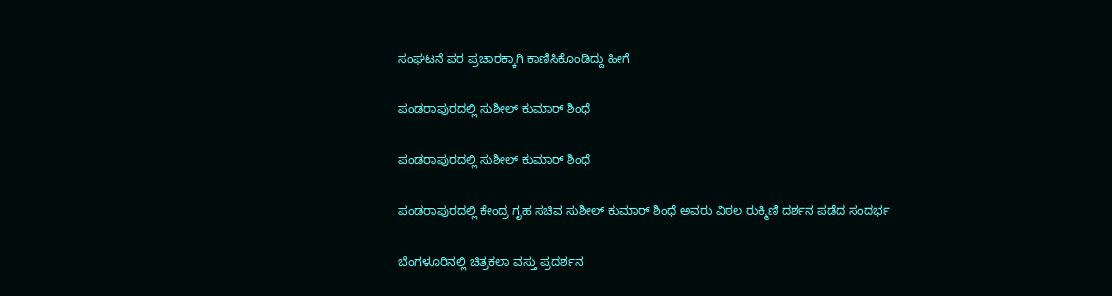ಸಂಘಟನೆ ಪರ ಪ್ರಚಾರಕ್ಕಾಗಿ ಕಾಣಿಸಿಕೊಂಡಿದ್ದು ಹೀಗೆ

ಪಂಡರಾಪುರದಲ್ಲಿ ಸುಶೀಲ್ ಕುಮಾರ್ ಶಿಂಧೆ

ಪಂಡರಾಪುರದಲ್ಲಿ ಸುಶೀಲ್ ಕುಮಾರ್ ಶಿಂಧೆ

ಪಂಡರಾಪುರದಲ್ಲಿ ಕೇಂದ್ರ ಗೃಹ ಸಚಿವ ಸುಶೀಲ್ ಕುಮಾರ್ ಶಿಂಧೆ ಅವರು ವಿಠಲ ರುಕ್ಮಿಣಿ ದರ್ಶನ ಪಡೆದ ಸಂದರ್ಭ

ಬೆಂಗಳೂರಿನಲ್ಲಿ ಚಿತ್ರಕಲಾ ವಸ್ತು ಪ್ರದರ್ಶನ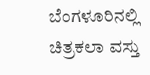ಬೆಂಗಳೂರಿನಲ್ಲಿ ಚಿತ್ರಕಲಾ ವಸ್ತು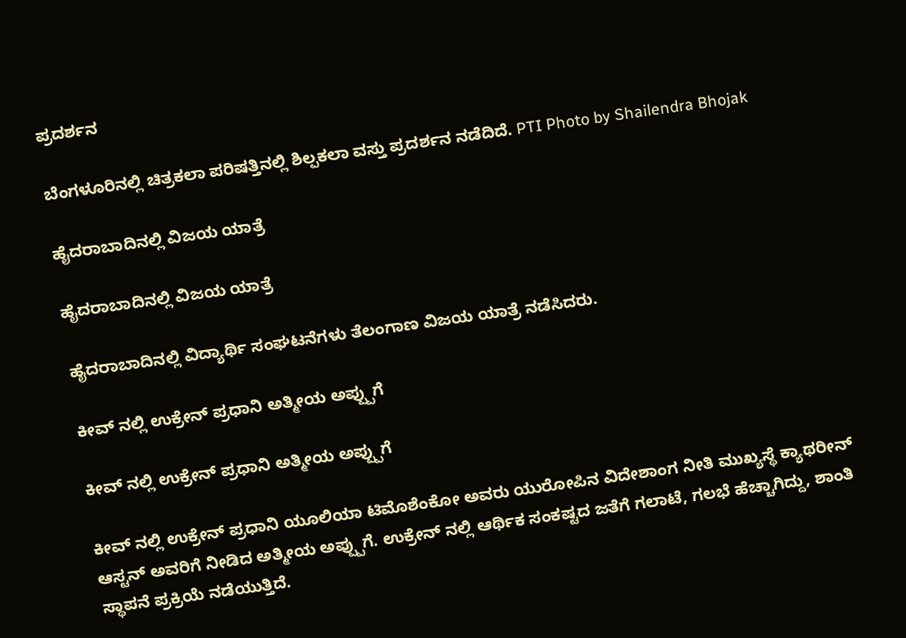ಪ್ರದರ್ಶನ

ಬೆಂಗಳೂರಿನಲ್ಲಿ ಚಿತ್ರಕಲಾ ಪರಿಷತ್ತಿನಲ್ಲಿ ಶಿಲ್ಪಕಲಾ ವಸ್ತು ಪ್ರದರ್ಶನ ನಡೆದಿದೆ. PTI Photo by Shailendra Bhojak

ಹೈದರಾಬಾದಿನಲ್ಲಿ ವಿಜಯ ಯಾತ್ರೆ

ಹೈದರಾಬಾದಿನಲ್ಲಿ ವಿಜಯ ಯಾತ್ರೆ

ಹೈದರಾಬಾದಿನಲ್ಲಿ ವಿದ್ಯಾರ್ಥಿ ಸಂಘಟನೆಗಳು ತೆಲಂಗಾಣ ವಿಜಯ ಯಾತ್ರೆ ನಡೆಸಿದರು.

ಕೀವ್ ನಲ್ಲಿ ಉಕ್ರೇನ್ ಪ್ರಧಾನಿ ಅತ್ಮೀಯ ಅಪ್ಪ್ಪುಗೆ

ಕೀವ್ ನಲ್ಲಿ ಉಕ್ರೇನ್ ಪ್ರಧಾನಿ ಅತ್ಮೀಯ ಅಪ್ಪ್ಪುಗೆ

ಕೀವ್ ನಲ್ಲಿ ಉಕ್ರೇನ್ ಪ್ರಧಾನಿ ಯೂಲಿಯಾ ಟಿಮೊಶೆಂಕೋ ಅವರು ಯುರೋಪಿನ ವಿದೇಶಾಂಗ ನೀತಿ ಮುಖ್ಯಸ್ಥೆ ಕ್ಯಾಥರೀನ್ ಆಸ್ಟನ್ ಅವರಿಗೆ ನೀಡಿದ ಅತ್ಮೀಯ ಅಪ್ಪ್ಪುಗೆ. ಉಕ್ರೇನ್ ನಲ್ಲಿ ಆರ್ಥಿಕ ಸಂಕಷ್ಟದ ಜತೆಗೆ ಗಲಾಟೆ, ಗಲಭೆ ಹೆಚ್ಚಾಗಿದ್ದು, ಶಾಂತಿ ಸ್ಥಾಪನೆ ಪ್ರಕ್ರಿಯೆ ನಡೆಯುತ್ತಿದೆ.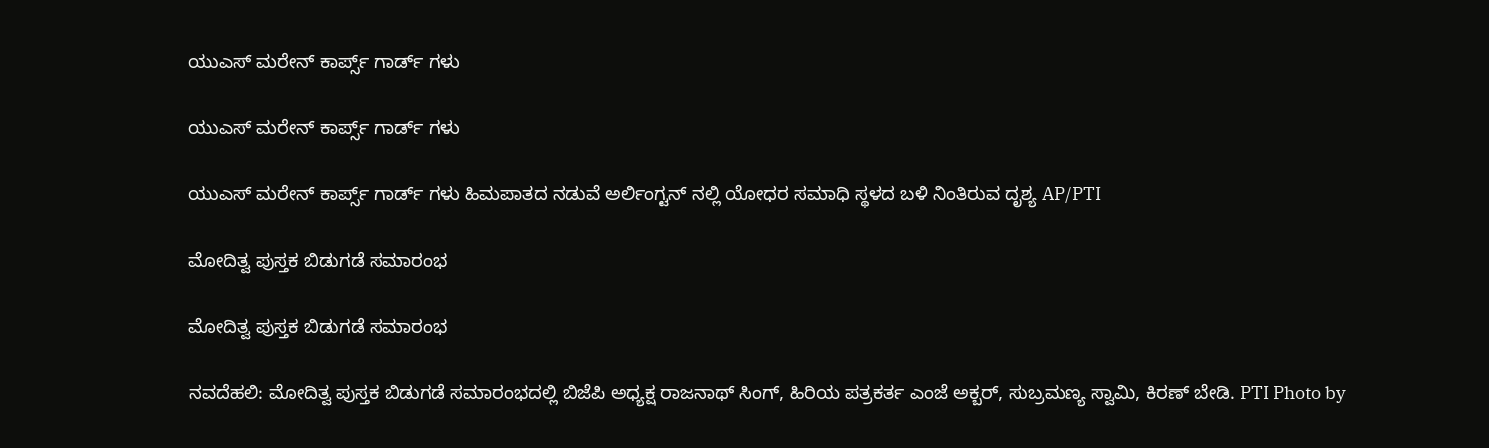ಯುಎಸ್ ಮರೇನ್ ಕಾರ್ಪ್ಸ್ ಗಾರ್ಡ್ ಗಳು

ಯುಎಸ್ ಮರೇನ್ ಕಾರ್ಪ್ಸ್ ಗಾರ್ಡ್ ಗಳು

ಯುಎಸ್ ಮರೇನ್ ಕಾರ್ಪ್ಸ್ ಗಾರ್ಡ್ ಗಳು ಹಿಮಪಾತದ ನಡುವೆ ಅರ್ಲಿಂಗ್ಟನ್ ನಲ್ಲಿ ಯೋಧರ ಸಮಾಧಿ ಸ್ಥಳದ ಬಳಿ ನಿಂತಿರುವ ದೃಶ್ಯ AP/PTI

ಮೋದಿತ್ವ ಪುಸ್ತಕ ಬಿಡುಗಡೆ ಸಮಾರಂಭ

ಮೋದಿತ್ವ ಪುಸ್ತಕ ಬಿಡುಗಡೆ ಸಮಾರಂಭ

ನವದೆಹಲಿ: ಮೋದಿತ್ವ ಪುಸ್ತಕ ಬಿಡುಗಡೆ ಸಮಾರಂಭದಲ್ಲಿ ಬಿಜೆಪಿ ಅಧ್ಯಕ್ಷ ರಾಜನಾಥ್ ಸಿಂಗ್, ಹಿರಿಯ ಪತ್ರಕರ್ತ ಎಂಜೆ ಅಕ್ಬರ್, ಸುಬ್ರಮಣ್ಯ ಸ್ವಾಮಿ, ಕಿರಣ್ ಬೇಡಿ. PTI Photo by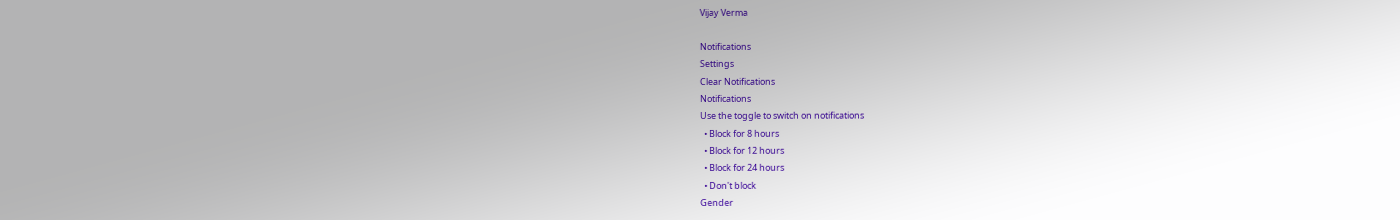Vijay Verma

Notifications
Settings
Clear Notifications
Notifications
Use the toggle to switch on notifications
  • Block for 8 hours
  • Block for 12 hours
  • Block for 24 hours
  • Don't block
Gender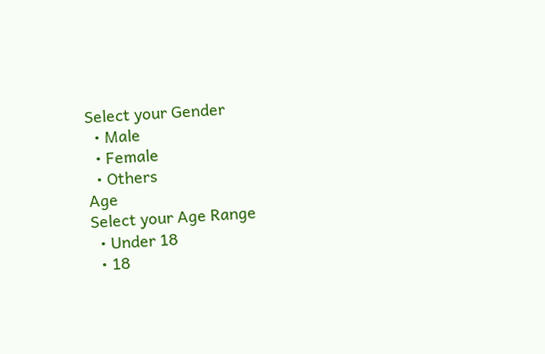Select your Gender
  • Male
  • Female
  • Others
Age
Select your Age Range
  • Under 18
  • 18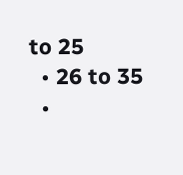to 25
  • 26 to 35
  •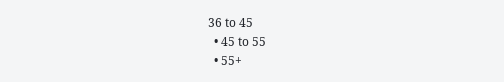36 to 45
  • 45 to 55
  • 55+